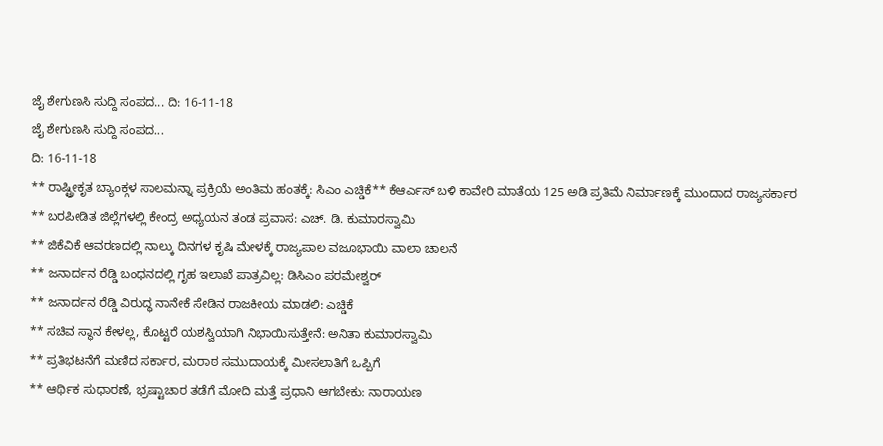ಜೈ ಶೇಗುಣಸಿ ಸುದ್ದಿ ಸಂಪದ... ದಿ: 16-11-18
ಜೈ ಶೇಗುಣಸಿ ಸುದ್ದಿ ಸಂಪದ...
ದಿ: 16-11-18
** ರಾಷ್ಟ್ರೀಕೃತ ಬ್ಯಾಂಕ್ಗಳ ಸಾಲಮನ್ನಾ ಪ್ರಕ್ರಿಯೆ ಅಂತಿಮ ಹಂತಕ್ಕೆ: ಸಿಎಂ ಎಚ್ಡಿಕೆ** ಕೆಆರ್ಎಸ್ ಬಳಿ ಕಾವೇರಿ ಮಾತೆಯ 125 ಅಡಿ ಪ್ರತಿಮೆ ನಿರ್ಮಾಣಕ್ಕೆ ಮುಂದಾದ ರಾಜ್ಯಸರ್ಕಾರ
** ಬರಪೀಡಿತ ಜಿಲ್ಲೆಗಳಲ್ಲಿ ಕೇಂದ್ರ ಅಧ್ಯಯನ ತಂಡ ಪ್ರವಾಸ: ಎಚ್. ಡಿ. ಕುಮಾರಸ್ವಾಮಿ
** ಜಿಕೆವಿಕೆ ಆವರಣದಲ್ಲಿ ನಾಲ್ಕು ದಿನಗಳ ಕೃಷಿ ಮೇಳಕ್ಕೆ ರಾಜ್ಯಪಾಲ ವಜೂಭಾಯಿ ವಾಲಾ ಚಾಲನೆ
** ಜನಾರ್ದನ ರೆಡ್ಡಿ ಬಂಧನದಲ್ಲಿ ಗೃಹ ಇಲಾಖೆ ಪಾತ್ರವಿಲ್ಲ: ಡಿಸಿಎಂ ಪರಮೇಶ್ವರ್
** ಜನಾರ್ದನ ರೆಡ್ಡಿ ವಿರುದ್ಧ ನಾನೇಕೆ ಸೇಡಿನ ರಾಜಕೀಯ ಮಾಡಲಿ: ಎಚ್ಡಿಕೆ
** ಸಚಿವ ಸ್ಥಾನ ಕೇಳಲ್ಲ, ಕೊಟ್ಟರೆ ಯಶಸ್ವಿಯಾಗಿ ನಿಭಾಯಿಸುತ್ತೇನೆ: ಅನಿತಾ ಕುಮಾರಸ್ವಾಮಿ
** ಪ್ರತಿಭಟನೆಗೆ ಮಣಿದ ಸರ್ಕಾರ, ಮರಾಠ ಸಮುದಾಯಕ್ಕೆ ಮೀಸಲಾತಿಗೆ ಒಪ್ಪಿಗೆ
** ಆರ್ಥಿಕ ಸುಧಾರಣೆ, ಭ್ರಷ್ಟಾಚಾರ ತಡೆಗೆ ಮೋದಿ ಮತ್ತೆ ಪ್ರಧಾನಿ ಆಗಬೇಕು: ನಾರಾಯಣ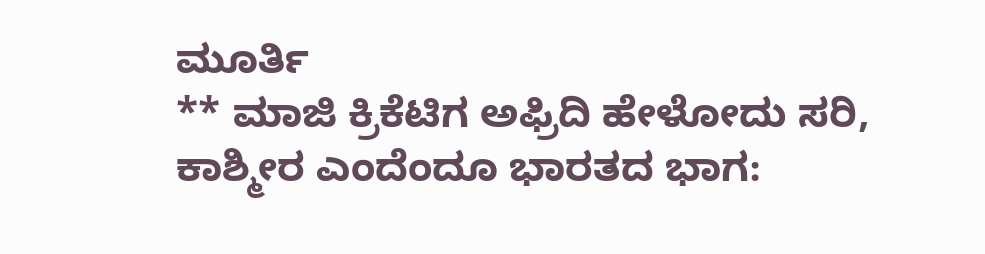ಮೂರ್ತಿ
** ಮಾಜಿ ಕ್ರಿಕೆಟಿಗ ಅಫ್ರಿದಿ ಹೇಳೋದು ಸರಿ, ಕಾಶ್ಮೀರ ಎಂದೆಂದೂ ಭಾರತದ ಭಾಗ: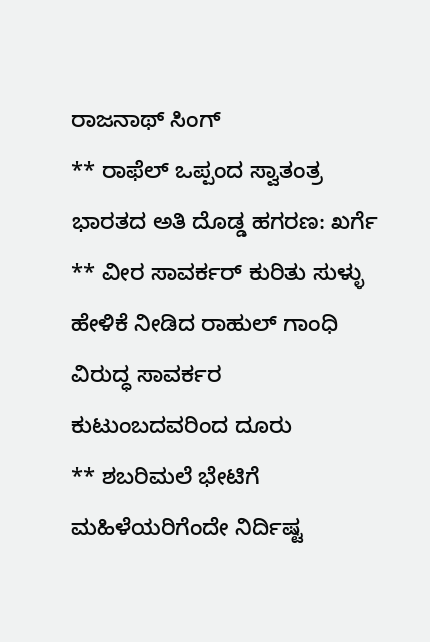ರಾಜನಾಥ್ ಸಿಂಗ್
** ರಾಫೆಲ್ ಒಪ್ಪಂದ ಸ್ವಾತಂತ್ರ ಭಾರತದ ಅತಿ ದೊಡ್ಡ ಹಗರಣ: ಖರ್ಗೆ
** ವೀರ ಸಾವರ್ಕರ್ ಕುರಿತು ಸುಳ್ಳು ಹೇಳಿಕೆ ನೀಡಿದ ರಾಹುಲ್ ಗಾಂಧಿ ವಿರುದ್ಧ ಸಾವರ್ಕರ ಕುಟುಂಬದವರಿಂದ ದೂರು
** ಶಬರಿಮಲೆ ಭೇಟಿಗೆ ಮಹಿಳೆಯರಿಗೆಂದೇ ನಿರ್ದಿಷ್ಟ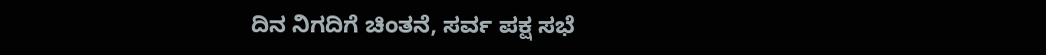ದಿನ ನಿಗದಿಗೆ ಚಿಂತನೆ, ಸರ್ವ ಪಕ್ಷ ಸಭೆ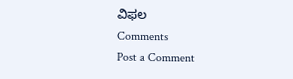ವಿಫಲ
Comments
Post a Comment